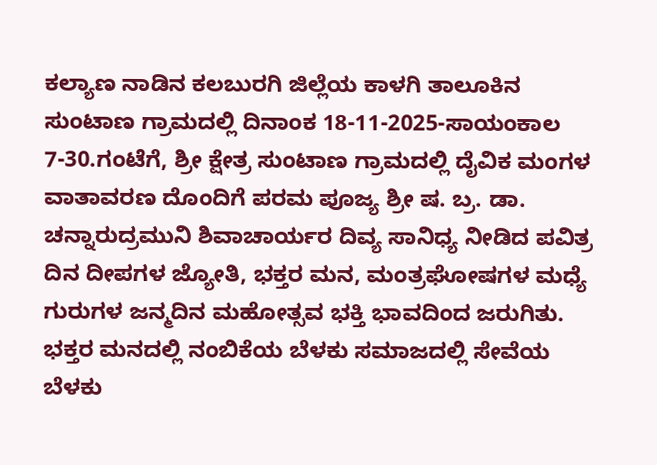ಕಲ್ಯಾಣ ನಾಡಿನ ಕಲಬುರಗಿ ಜಿಲ್ಲೆಯ ಕಾಳಗಿ ತಾಲೂಕಿನ ಸುಂಟಾಣ ಗ್ರಾಮದಲ್ಲಿ ದಿನಾಂಕ 18-11-2025-ಸಾಯಂಕಾಲ 7-30.ಗಂಟೆಗೆ, ಶ್ರೀ ಕ್ಷೇತ್ರ ಸುಂಟಾಣ ಗ್ರಾಮದಲ್ಲಿ ದೈವಿಕ ಮಂಗಳ ವಾತಾವರಣ ದೊಂದಿಗೆ ಪರಮ ಪೂಜ್ಯ ಶ್ರೀ ಷ. ಬ್ರ. ಡಾ. ಚನ್ನಾರುದ್ರಮುನಿ ಶಿವಾಚಾರ್ಯರ ದಿವ್ಯ ಸಾನಿಧ್ಯ ನೀಡಿದ ಪವಿತ್ರ ದಿನ ದೀಪಗಳ ಜ್ಯೋತಿ, ಭಕ್ತರ ಮನ, ಮಂತ್ರಘೋಷಗಳ ಮಧ್ಯೆ ಗುರುಗಳ ಜನ್ಮದಿನ ಮಹೋತ್ಸವ ಭಕ್ತಿ ಭಾವದಿಂದ ಜರುಗಿತು. ಭಕ್ತರ ಮನದಲ್ಲಿ ನಂಬಿಕೆಯ ಬೆಳಕು ಸಮಾಜದಲ್ಲಿ ಸೇವೆಯ ಬೆಳಕು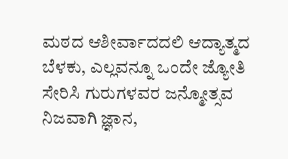ಮಠದ ಆಶೀರ್ವಾದದಲಿ ಆದ್ಯಾತ್ಮದ ಬೆಳಕು, ಎಲ್ಲವನ್ನೂ ಒಂದೇ ಜ್ಯೋತಿ ಸೇರಿಸಿ ಗುರುಗಳವರ ಜನ್ಮೋತ್ಸವ ನಿಜವಾಗಿ ಜ್ಞಾನ,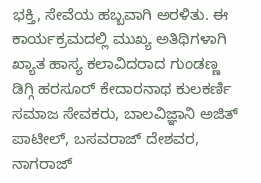ಭಕ್ತಿ, ಸೇವೆಯ ಹಬ್ಬವಾಗಿ ಅರಳಿತು. ಈ ಕಾರ್ಯಕ್ರಮದಲ್ಲಿ ಮುಖ್ಯ ಅತಿಥಿಗಳಾಗಿ ಖ್ಯಾತ ಹಾಸ್ಯ ಕಲಾವಿದರಾದ ಗುಂಡಣ್ಣ ಡಿಗ್ಗಿ ಹರಸೂರ್ ಕೇದಾರನಾಥ ಕುಲಕರ್ಣಿ ಸಮಾಜ ಸೇವಕರು, ಬಾಲವಿಜ್ಞಾನಿ ಅಜಿತ್ ಪಾಟೀಲ್, ಬಸವರಾಜ್ ದೇಶವರ, ನಾಗರಾಜ್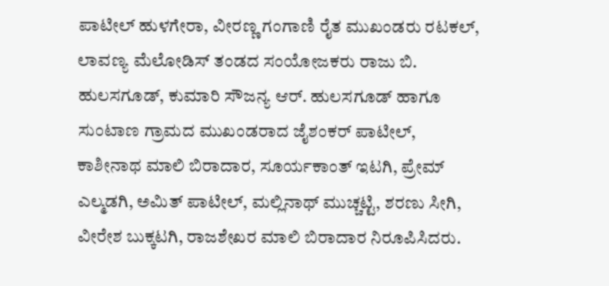ಪಾಟೀಲ್ ಹುಳಗೇರಾ, ವೀರಣ್ಣ ಗಂಗಾಣಿ ರೈತ ಮುಖಂಡರು ರಟಕಲ್, ಲಾವಣ್ಯ ಮೆಲೋಡಿಸ್ ತಂಡದ ಸಂಯೋಜಕರು ರಾಜು ಬಿ. ಹುಲಸಗೂಡ್, ಕುಮಾರಿ ಸೌಜನ್ಯ ಆರ್. ಹುಲಸಗೂಡ್ ಹಾಗೂ ಸುಂಟಾಣ ಗ್ರಾಮದ ಮುಖಂಡರಾದ ಜೈಶಂಕರ್ ಪಾಟೀಲ್, ಕಾಶೀನಾಥ ಮಾಲಿ ಬಿರಾದಾರ, ಸೂರ್ಯಕಾಂತ್ ಇಟಗಿ, ಪ್ರೇಮ್ ಎಲ್ಮಡಗಿ, ಅಮಿತ್ ಪಾಟೀಲ್, ಮಲ್ಲಿನಾಥ್ ಮುಚ್ಚಟ್ಟಿ, ಶರಣು ಸೀಗಿ, ವೀರೇಶ ಬುಕ್ಕಟಗಿ, ರಾಜಶೇಖರ ಮಾಲಿ ಬಿರಾದಾರ ನಿರೂಪಿಸಿದರು.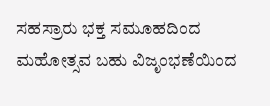ಸಹಸ್ರಾರು ಭಕ್ತ ಸಮೂಹದಿಂದ ಮಹೋತ್ಸವ ಬಹು ವಿಜೃಂಭಣೆಯಿಂದ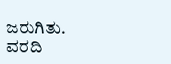ಜರುಗಿತು.
ವರದಿ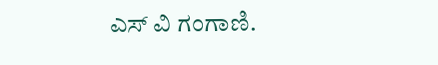ಎಸ್ ವಿ ಗಂಗಾಣಿ.